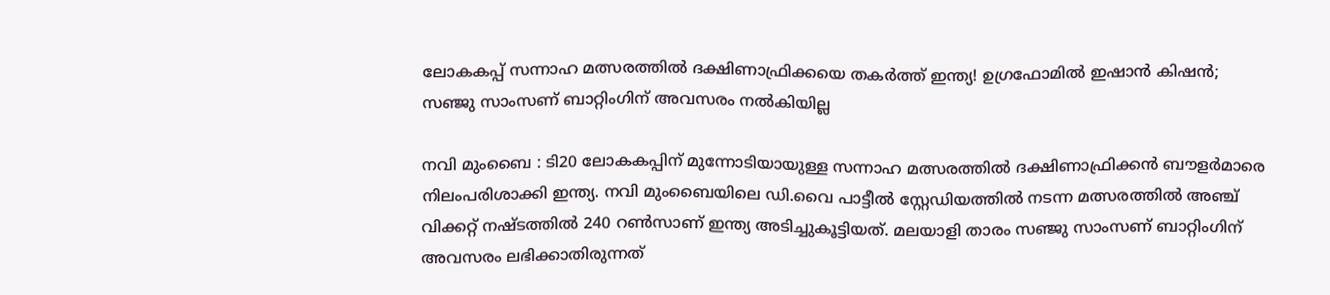ലോകകപ്പ് സന്നാഹ മത്സരത്തില്‍ ദക്ഷിണാഫ്രിക്കയെ തകര്‍ത്ത് ഇന്ത്യ! ഉഗ്രഫോമില്‍ ഇഷാന്‍ കിഷന്‍; സഞ്ജു സാംസണ് ബാറ്റിംഗിന് അവസരം നല്‍കിയില്ല

നവി മുംബൈ : ടി20 ലോകകപ്പിന് മുന്നോടിയായുള്ള സന്നാഹ മത്സരത്തില്‍ ദക്ഷിണാഫ്രിക്കന്‍ ബൗളര്‍മാരെ നിലംപരിശാക്കി ഇന്ത്യ. നവി മുംബൈയിലെ ഡി.വൈ പാട്ടീല്‍ സ്റ്റേഡിയത്തില്‍ നടന്ന മത്സരത്തില്‍ അഞ്ച് വിക്കറ്റ് നഷ്ടത്തില്‍ 240 റണ്‍സാണ് ഇന്ത്യ അടിച്ചുകൂട്ടിയത്. മലയാളി താരം സഞ്ജു സാംസണ് ബാറ്റിംഗിന് അവസരം ലഭിക്കാതിരുന്നത്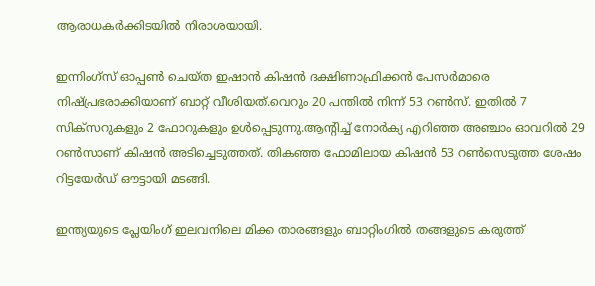ആരാധകര്‍ക്കിടയില്‍ നിരാശയായി.

ഇന്നിംഗ്‌സ് ഓപ്പണ്‍ ചെയ്ത ഇഷാന്‍ കിഷന്‍ ദക്ഷിണാഫ്രിക്കന്‍ പേസര്‍മാരെ നിഷ്പ്രഭരാക്കിയാണ് ബാറ്റ് വീശിയത്.വെറും 20 പന്തില്‍ നിന്ന് 53 റണ്‍സ്. ഇതില്‍ 7 സിക്‌സറുകളും 2 ഫോറുകളും ഉള്‍പ്പെടുന്നു.ആന്റിച്ച് നോര്‍ക്യ എറിഞ്ഞ അഞ്ചാം ഓവറില്‍ 29 റണ്‍സാണ് കിഷന്‍ അടിച്ചെടുത്തത്. തികഞ്ഞ ഫോമിലായ കിഷന്‍ 53 റണ്‍സെടുത്ത ശേഷം റിട്ടയേര്‍ഡ് ഔട്ടായി മടങ്ങി.

ഇന്ത്യയുടെ പ്ലേയിംഗ് ഇലവനിലെ മിക്ക താരങ്ങളും ബാറ്റിംഗില്‍ തങ്ങളുടെ കരുത്ത്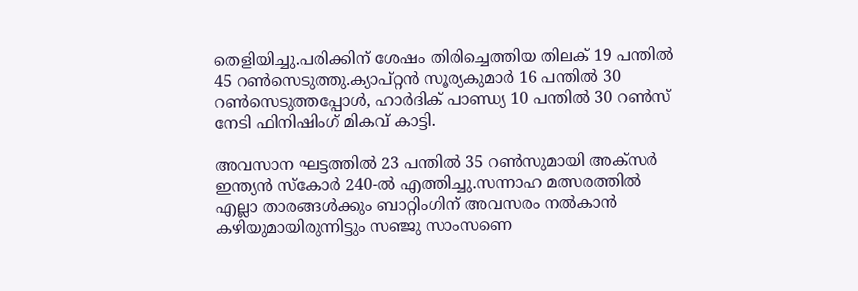തെളിയിച്ചു.പരിക്കിന് ശേഷം തിരിച്ചെത്തിയ തിലക് 19 പന്തില്‍ 45 റണ്‍സെടുത്തു.ക്യാപ്റ്റന്‍ സൂര്യകുമാര്‍ 16 പന്തില്‍ 30 റണ്‍സെടുത്തപ്പോള്‍, ഹാര്‍ദിക് പാണ്ഡ്യ 10 പന്തില്‍ 30 റണ്‍സ് നേടി ഫിനിഷിംഗ് മികവ് കാട്ടി.

അവസാന ഘട്ടത്തില്‍ 23 പന്തില്‍ 35 റണ്‍സുമായി അക്‌സര്‍ ഇന്ത്യന്‍ സ്‌കോര്‍ 240-ല്‍ എത്തിച്ചു.സന്നാഹ മത്സരത്തില്‍ എല്ലാ താരങ്ങള്‍ക്കും ബാറ്റിംഗിന് അവസരം നല്‍കാന്‍ കഴിയുമായിരുന്നിട്ടും സഞ്ജു സാംസണെ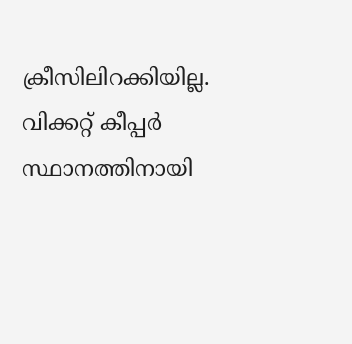ക്രീസിലിറക്കിയില്ല. വിക്കറ്റ് കീപ്പര്‍ സ്ഥാനത്തിനായി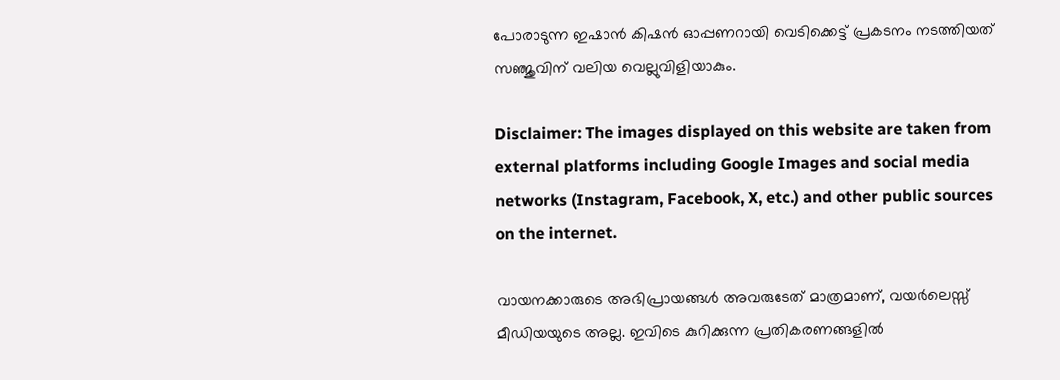പോരാടുന്ന ഇഷാന്‍ കിഷന്‍ ഓപ്പണറായി വെടിക്കെട്ട് പ്രകടനം നടത്തിയത് സഞ്ജുവിന് വലിയ വെല്ലുവിളിയാകും.

Disclaimer: The images displayed on this website are taken from external platforms including Google Images and social media networks (Instagram, Facebook, X, etc.) and other public sources on the internet.

വായനക്കാരുടെ അഭിപ്രായങ്ങള്‍ അവരുടേത് മാത്രമാണ്, വയർലെസ്സ് മീഡിയയുടെ അല്ല. ഇവിടെ കുറിക്കുന്ന പ്രതികരണങ്ങളിൽ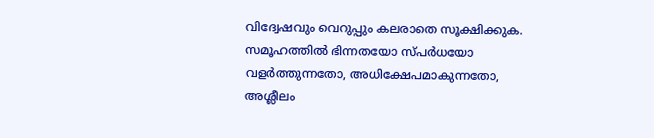വിദ്വേഷവും വെറുപ്പും കലരാതെ സൂക്ഷിക്കുക. സമൂഹത്തിൽ ഭിന്നതയോ സ്‌പർധയോ വളർത്തുന്നതോ, അധിക്ഷേപമാകുന്നതോ, അശ്ലീലം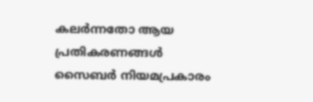കലർന്നതോ ആയ പ്രതികരണങ്ങൾ സൈബർ നിയമപ്രകാരം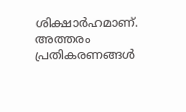ശിക്ഷാർഹമാണ്. അത്തരം പ്രതികരണങ്ങൾ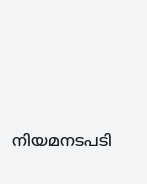നിയമനടപടി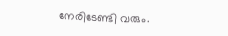നേരിടേണ്ടി വരും.